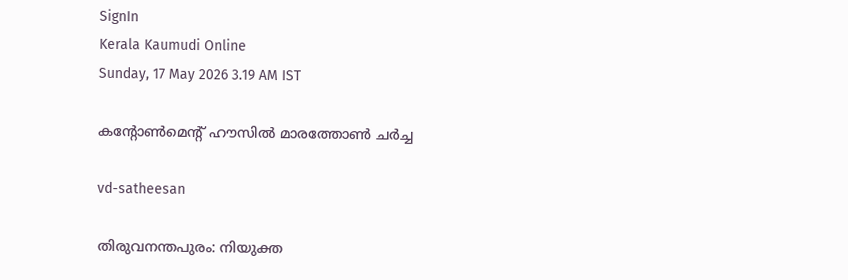SignIn
Kerala Kaumudi Online
Sunday, 17 May 2026 3.19 AM IST

കന്റോൺമെന്റ് ഹൗസിൽ മാരത്തോൺ ചർച്ച

vd-satheesan

തിരുവനന്തപുരം: നിയുക്ത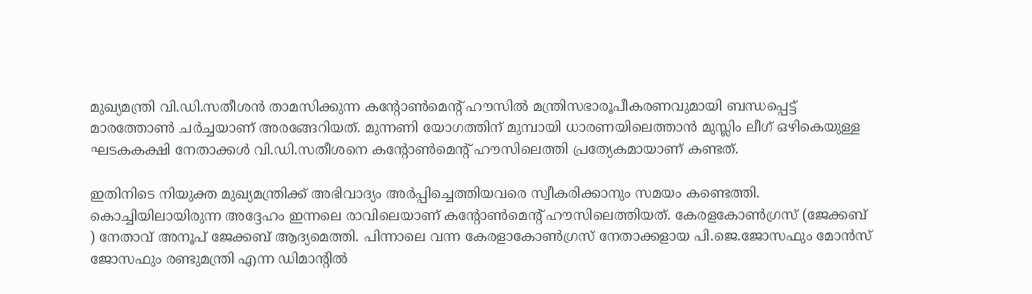മുഖ്യമന്ത്രി വി.ഡി.സതീശൻ താമസിക്കുന്ന കന്റോൺമെന്റ് ഹൗസിൽ മന്ത്രിസഭാരൂപീകരണവുമായി ബന്ധപ്പെട്ട് മാരത്തോൺ ചർച്ചയാണ് അരങ്ങേറിയത്. മുന്നണി യോഗത്തിന് മുമ്പായി ധാരണയിലെത്താൻ മുസ്ലിം ലീഗ് ഒഴികെയുള്ള ഘടകകക്ഷി നേതാക്കൾ വി.ഡി.സതീശനെ കന്റോൺമെന്റ് ഹൗസിലെത്തി പ്രത്യേകമായാണ് കണ്ടത്.

ഇതിനിടെ നിയുക്ത മുഖ്യമന്ത്രിക്ക് അഭിവാദ്യം അർപ്പിച്ചെത്തിയവരെ സ്വീകരിക്കാനും സമയം കണ്ടെത്തി. കൊച്ചിയിലായിരുന്ന അദ്ദേഹം ഇന്നലെ രാവിലെയാണ് കന്റോൺമെന്റ് ഹൗസിലെത്തിയത്. കേരളകോൺഗ്രസ് (ജേക്കബ് ) നേതാവ് അനൂപ് ജേക്കബ് ആദ്യമെത്തി. പിന്നാലെ വന്ന കേരളാകോൺഗ്രസ് നേതാക്കളായ പി.ജെ.ജോസഫും മോൻസ് ജോസഫും രണ്ടുമന്ത്രി എന്ന ഡിമാന്റിൽ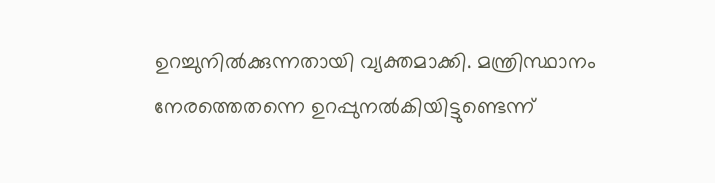ഉറച്ചുനിൽക്കുന്നതായി വ്യക്തമാക്കി. മന്ത്രിസ്ഥാനം നേരത്തെതന്നെ ഉറപ്പുനൽകിയിട്ടുണ്ടെന്ന്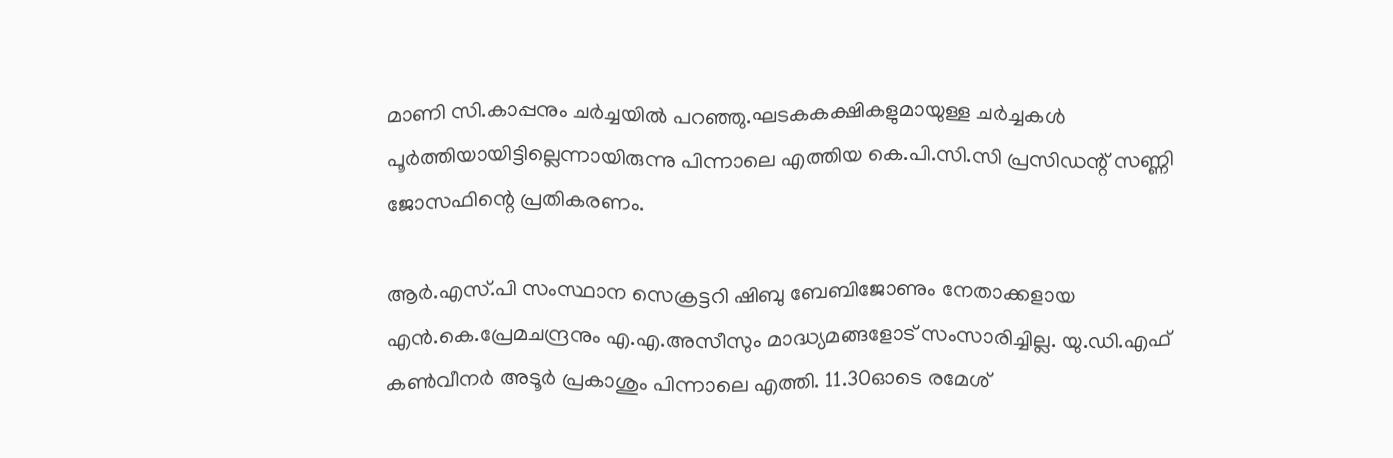മാണി സി.കാപ്പനും ചർച്ചയിൽ പറഞ്ഞു.ഘടകകക്ഷികളുമായുള്ള ചർച്ചകൾ പൂർത്തിയായിട്ടില്ലെന്നായിരുന്നു പിന്നാലെ എത്തിയ കെ.പി.സി.സി പ്രസിഡന്റ് സണ്ണി ജോസഫിന്റെ പ്രതികരണം.

ആർ.എസ്.പി സംസ്ഥാന സെക്രട്ടറി ഷിബു ബേബിജോണും നേതാക്കളായ എൻ.കെ.പ്രേമചന്ദ്രനും എ.എ.അസീസും മാദ്ധ്യമങ്ങളോട് സംസാരിച്ചില്ല. യു.ഡി.എഫ് കൺവീനർ അടൂർ പ്രകാശും പിന്നാലെ എത്തി. 11.30ഓടെ രമേശ്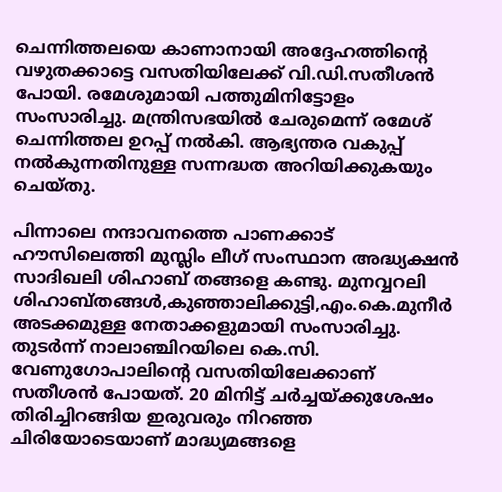ചെന്നിത്തലയെ കാണാനായി അദ്ദേഹത്തിന്റെ വഴുതക്കാട്ടെ വസതിയിലേക്ക് വി.ഡി.സതീശൻ പോയി. രമേശുമായി പത്തുമിനിട്ടോളം സംസാരിച്ചു. മന്ത്രിസഭയിൽ ചേരുമെന്ന് രമേശ് ചെന്നിത്തല ഉറപ്പ് നൽകി. ആഭ്യന്തര വകുപ്പ് നൽകുന്നതിനുള്ള സന്നദ്ധത അറിയിക്കുകയും ചെയ്‌തു.

പിന്നാലെ നന്ദാവനത്തെ പാണക്കാട് ഹൗസിലെത്തി മുസ്ലിം ലീഗ് സംസ്ഥാന അദ്ധ്യക്ഷൻ സാദിഖലി ശിഹാബ് തങ്ങളെ കണ്ടു. മുനവ്വറലി ശിഹാബ്തങ്ങൾ,കുഞ്ഞാലിക്കുട്ടി,എം.കെ.മുനീർ അടക്കമുള്ള നേതാക്കളുമായി സംസാരിച്ചു. തുടർന്ന് നാലാഞ്ചിറയിലെ കെ.സി. വേണുഗോപാലിന്റെ വസതിയിലേക്കാണ് സതീശൻ പോയത്. 20 മിനിട്ട് ചർച്ചയ്ക്കുശേഷം തിരിച്ചിറങ്ങിയ ഇരുവരും നിറഞ്ഞ ചിരിയോടെയാണ് മാദ്ധ്യമങ്ങളെ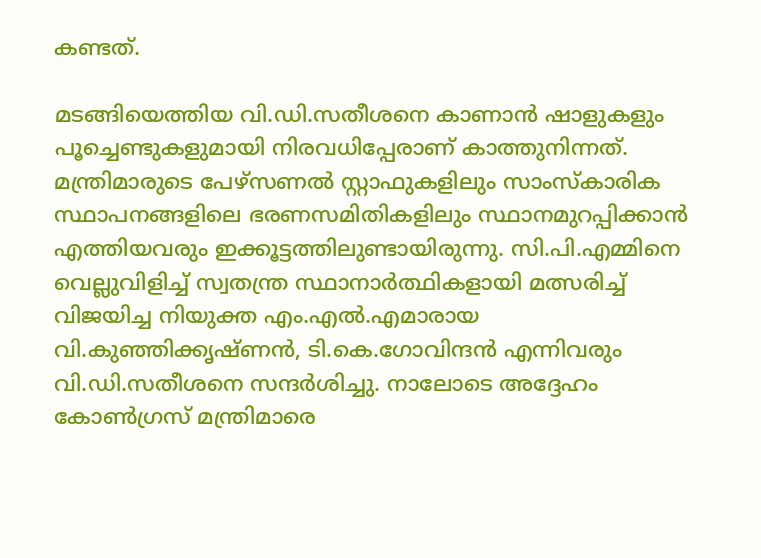കണ്ടത്.

മടങ്ങിയെത്തിയ വി.ഡി.സതീശനെ കാണാൻ ഷാളുകളും പൂച്ചെണ്ടുകളുമായി നിരവധിപ്പേരാണ് കാത്തുനിന്നത്. മന്ത്രിമാരുടെ പേഴ്‌സണൽ സ്റ്റാഫുകളിലും സാംസ്‌കാരിക സ്ഥാപനങ്ങളിലെ ഭരണസമിതികളിലും സ്ഥാനമുറപ്പിക്കാൻ എത്തിയവരും ഇക്കൂട്ടത്തിലുണ്ടായിരുന്നു. സി.പി.എമ്മിനെ വെല്ലുവിളിച്ച് സ്വതന്ത്ര സ്ഥാനാർത്ഥികളായി മത്സരിച്ച് വിജയിച്ച നിയുക്ത എം.എൽ.എമാരായ വി.കുഞ്ഞിക്കൃഷ്‌ണൻ, ടി.കെ.ഗോവിന്ദൻ എന്നിവരും വി.ഡി.സതീശനെ സന്ദർശിച്ചു. നാലോടെ അദ്ദേഹം കോൺഗ്രസ് മന്ത്രിമാരെ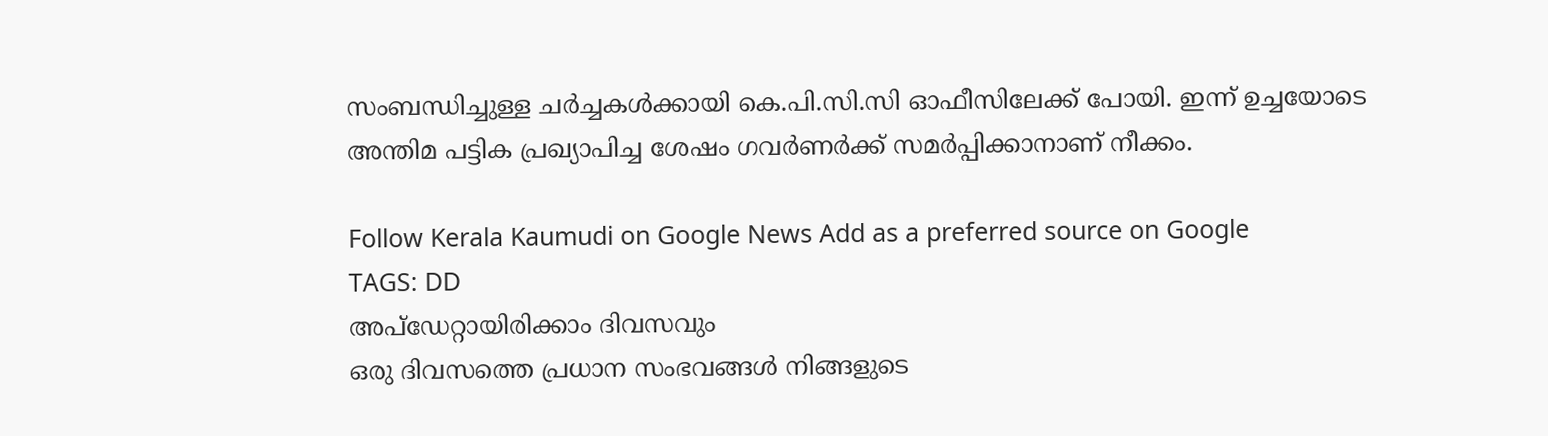സംബന്ധിച്ചുള്ള ചർച്ചകൾക്കായി കെ.പി.സി.സി ഓഫീസിലേക്ക് പോയി. ഇന്ന് ഉച്ചയോടെ അന്തിമ പട്ടിക പ്രഖ്യാപിച്ച ശേഷം ഗവർണർക്ക് സമർപ്പിക്കാനാണ് നീക്കം.

Follow Kerala Kaumudi on Google News Add as a preferred source on Google
TAGS: DD
അപ്ഡേറ്റായിരിക്കാം ദിവസവും
ഒരു ദിവസത്തെ പ്രധാന സംഭവങ്ങൾ നിങ്ങളുടെ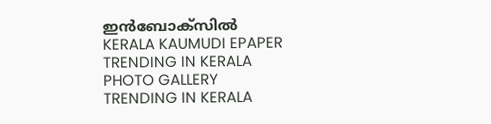ഇൻബോക്സിൽ
KERALA KAUMUDI EPAPER
TRENDING IN KERALA
PHOTO GALLERY
TRENDING IN KERALA